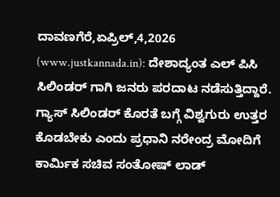ದಾವಣಗೆರೆ,ಏಪ್ರಿಲ್,4,2026 (www.justkannada.in): ದೇಶಾದ್ಯಂತ ಎಲ್ ಪಿಸಿ ಸಿಲಿಂಡರ್ ಗಾಗಿ ಜನರು ಪರದಾಟ ನಡೆಸುತ್ತಿದ್ದಾರೆ. ಗ್ಯಾಸ್ ಸಿಲಿಂಡರ್ ಕೊರತೆ ಬಗ್ಗೆ ವಿಶ್ವಗುರು ಉತ್ತರ ಕೊಡಬೇಕು ಎಂದು ಪ್ರಧಾನಿ ನರೇಂದ್ರ ಮೋದಿಗೆ ಕಾರ್ಮಿಕ ಸಚಿವ ಸಂತೋಷ್ ಲಾಡ್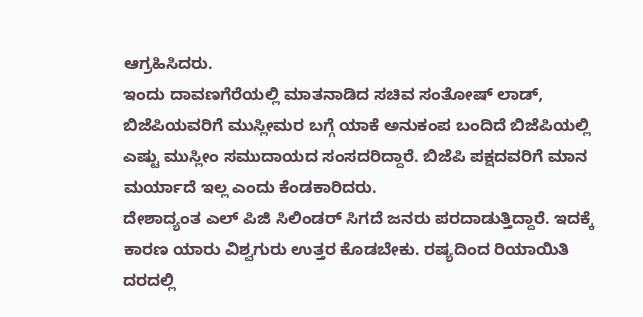ಆಗ್ರಹಿಸಿದರು.
ಇಂದು ದಾವಣಗೆರೆಯಲ್ಲಿ ಮಾತನಾಡಿದ ಸಚಿವ ಸಂತೋಷ್ ಲಾಡ್, ಬಿಜೆಪಿಯವರಿಗೆ ಮುಸ್ಲೀಮರ ಬಗ್ಗೆ ಯಾಕೆ ಅನುಕಂಪ ಬಂದಿದೆ ಬಿಜೆಪಿಯಲ್ಲಿ ಎಷ್ಟು ಮುಸ್ಲೀಂ ಸಮುದಾಯದ ಸಂಸದರಿದ್ದಾರೆ. ಬಿಜೆಪಿ ಪಕ್ಷದವರಿಗೆ ಮಾನ ಮರ್ಯಾದೆ ಇಲ್ಲ ಎಂದು ಕೆಂಡಕಾರಿದರು.
ದೇಶಾದ್ಯಂತ ಎಲ್ ಪಿಜಿ ಸಿಲಿಂಡರ್ ಸಿಗದೆ ಜನರು ಪರದಾಡುತ್ತಿದ್ದಾರೆ. ಇದಕ್ಕೆ ಕಾರಣ ಯಾರು ವಿಶ್ವಗುರು ಉತ್ತರ ಕೊಡಬೇಕು. ರಷ್ಯದಿಂದ ರಿಯಾಯಿತಿ ದರದಲ್ಲಿ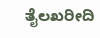ತೈಲಖರೀದಿ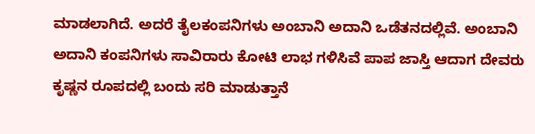ಮಾಡಲಾಗಿದೆ. ಅದರೆ ತೈಲಕಂಪನಿಗಳು ಅಂಬಾನಿ ಅದಾನಿ ಒಡೆತನದಲ್ಲಿವೆ. ಅಂಬಾನಿ ಅದಾನಿ ಕಂಪನಿಗಳು ಸಾವಿರಾರು ಕೋಟಿ ಲಾಭ ಗಳಿಸಿವೆ ಪಾಪ ಜಾಸ್ತಿ ಆದಾಗ ದೇವರು ಕೃಷ್ಣನ ರೂಪದಲ್ಲಿ ಬಂದು ಸರಿ ಮಾಡುತ್ತಾನೆ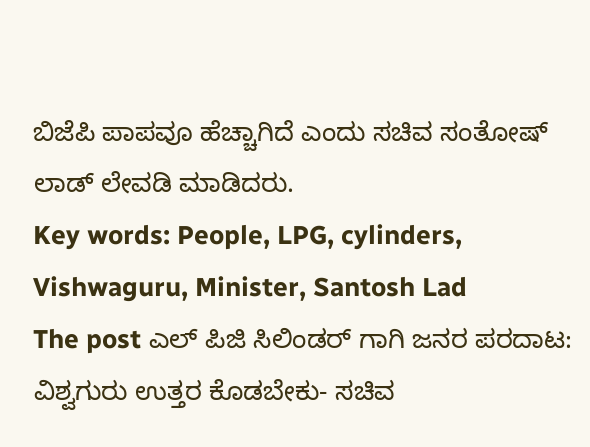ಬಿಜೆಪಿ ಪಾಪವೂ ಹೆಚ್ಚಾಗಿದೆ ಎಂದು ಸಚಿವ ಸಂತೋಷ್ ಲಾಡ್ ಲೇವಡಿ ಮಾಡಿದರು.
Key words: People, LPG, cylinders, Vishwaguru, Minister, Santosh Lad
The post ಎಲ್ ಪಿಜಿ ಸಿಲಿಂಡರ್ ಗಾಗಿ ಜನರ ಪರದಾಟ: ವಿಶ್ವಗುರು ಉತ್ತರ ಕೊಡಬೇಕು- ಸಚಿವ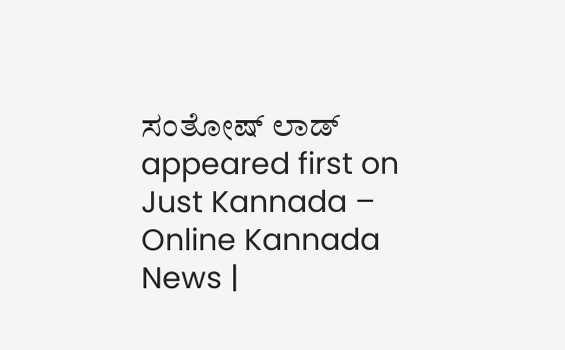ಸಂತೋಷ್ ಲಾಡ್ appeared first on Just Kannada – Online Kannada News |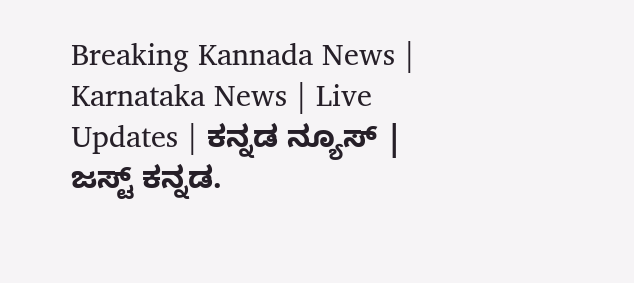Breaking Kannada News | Karnataka News | Live Updates | ಕನ್ನಡ ನ್ಯೂಸ್ | ಜಸ್ಟ್ ಕನ್ನಡ.